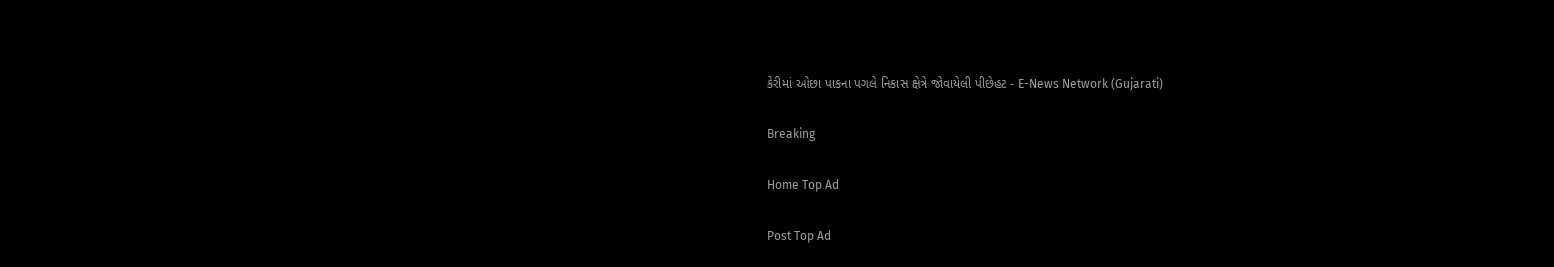કેરીમાં ઓછા પાકના પગલે નિકાસ ક્ષેત્રે જોવાયેલી પીછેહટ - E-News Network (Gujarati)

Breaking

Home Top Ad

Post Top Ad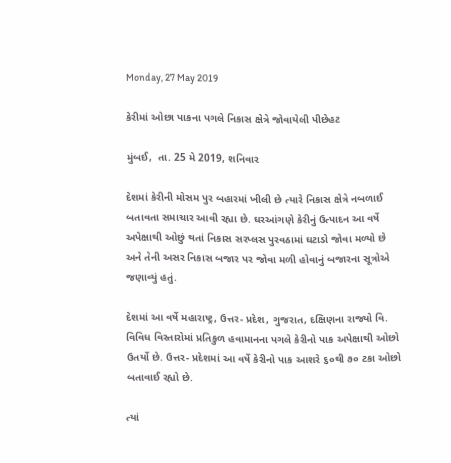Monday, 27 May 2019

કેરીમાં ઓછા પાકના પગલે નિકાસ ક્ષેત્રે જોવાયેલી પીછેહટ

મુંબઈ,  તા. 25 મે 2019, શનિવાર

દેશમાં કેરીની મોસમ પુર બહારમાં ખીલી છે ત્યારે નિકાસ ક્ષેત્રે નબળાઈ બતાવતા સમાચાર આવી રહ્યા છે. ઘરઆંગણે કેરીનું ઉત્પાદન આ વર્ષે અપેક્ષાથી ઓછું થતાં નિકાસ સરપ્લસ પુરવઠામાં ઘટાડો જોવા મળ્યો છે અને તેની અસર નિકાસ બજાર પર જોવા મળી હોવાનું બજારના સૂત્રોએ જણાવ્યું હતું.

દેશમાં આ વર્ષે મહારાષ્ટ્ર, ઉત્તર- પ્રદેશ, ગુજરાત, દક્ષિણના રાજ્યો વિ. વિવિધ વિસ્તારોમાં પ્રતિકુળ હવામાનના પગલે કેરીનો પાક અપેક્ષાથી ઓછો ઉતર્યો છે. ઉત્તર- પ્રદેશમાં આ વર્ષે કેરીનો પાક આશરે ૬૦થી ૭૦ ટકા ઓછો બતાવાઈ રહ્યો છે.

ત્યાં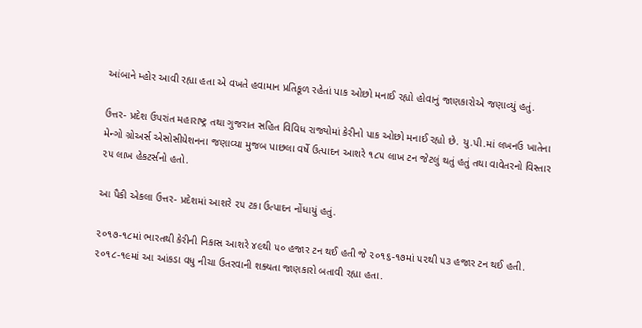આંબાને મ્હોર આવી રહ્યા હતા એ વખતે હવામાન પ્રતિકૂળ રહેતાં પાક ઓછો મનાઈ રહ્યો હોવાનું જાણકારોએ જણાવ્યું હતું.

ઉત્તર- પ્રદેશ ઉપરાંત મહારાષ્ટ્ર તથા ગુજરાત સહિત વિવિધ રાજ્યોમાં કેરીનો પાક ઓછો મનાઈ રહ્યો છે. યુ.પી.માં લખનઉ ખાતેના મેન્ગો ગ્રોઅર્સ એસોસીયેશનના જણાવ્યા મુજબ પાછલા વર્ષે ઉત્પાદન આશરે ૧૮૫ લાખ ટન જેટલું થતું હતું તથા વાવેતરનો વિસ્તાર ૨૫ લાખ હેકટર્સનો હતો.

આ પૈકી એકલા ઉત્તર- પ્રદેશમાં આશરે ૨૫ ટકા ઉત્પાદન નોંધાયું હતું.

૨૦૧૭-૧૮માં ભારતથી કેરીની નિકાસ આશરે ૪૯થી ૫૦ હજાર ટન થઈ હતી જે ૨૦૧૬-૧૭માં ૫૨થી ૫૩ હજાર ટન થઈ હતી. ૨૦૧૮-૧૯માં આ આંકડા વધુ નીચા ઉતરવાની શક્યતા જાણકારો બતાવી રહ્યા હતા.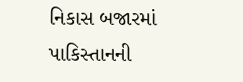નિકાસ બજારમાં પાકિસ્તાનની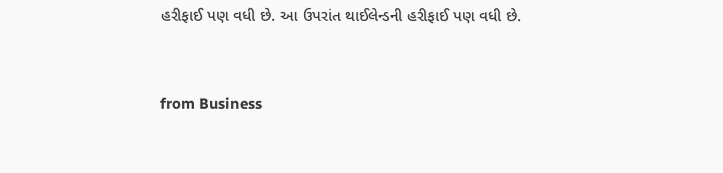હરીફાઈ પણ વધી છે. આ ઉપરાંત થાઈલેન્ડની હરીફાઈ પણ વધી છે.



from Business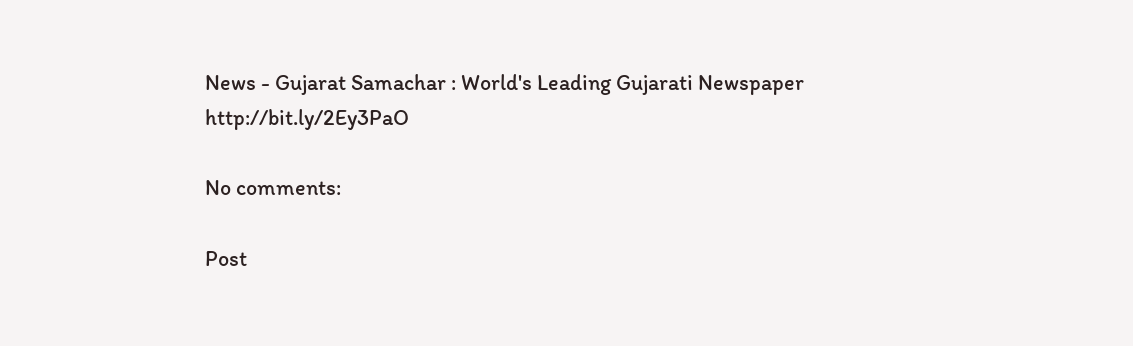News - Gujarat Samachar : World's Leading Gujarati Newspaper http://bit.ly/2Ey3PaO

No comments:

Post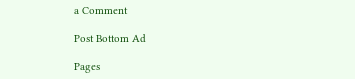a Comment

Post Bottom Ad

Pages